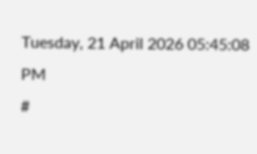Tuesday, 21 April 2026 05:45:08 PM
#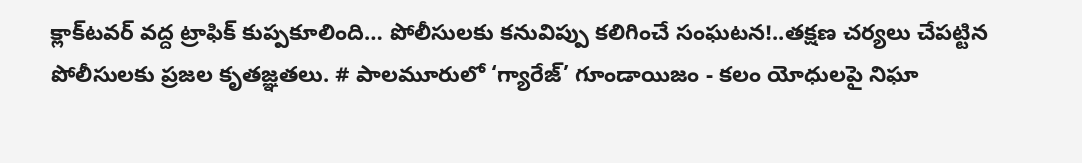క్లాక్‌టవర్ వద్ద ట్రాఫిక్ కుప్పకూలింది… పోలీసులకు కనువిప్పు కలిగించే సంఘటన!..తక్షణ చర్యలు చేపట్టిన పోలీసులకు ప్రజల కృతజ్ఞతలు. # పాలమూరులో ‘గ్యారేజ్’ గూండాయిజం - కలం యోధులపై నిఘా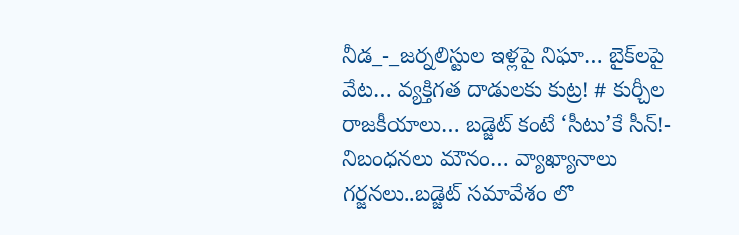నీడ_-_జర్నలిస్టుల ఇళ్లపై నిఘా… బైక్‌లపై వేట… వ్యక్తిగత దాడులకు కుట్ర! # కుర్చీల రాజకీయాలు… బడ్జెట్ కంటే ‘సీటు’కే సీన్!- నిబంధనలు మౌనం… వ్యాఖ్యానాలు గర్జనలు..బడ్జెట్ సమావేశం లొ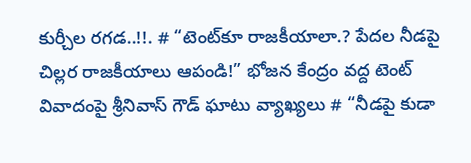కుర్చీల రగడ..!!. # “టెంట్‌కూ రాజకీయాలా.? పేదల నీడపై చిల్లర రాజకీయాలు ఆపండి!” భోజన కేంద్రం వద్ద టెంట్ వివాదంపై శ్రీనివాస్ గౌడ్ ఘాటు వ్యాఖ్యలు # “నీడపై కుడా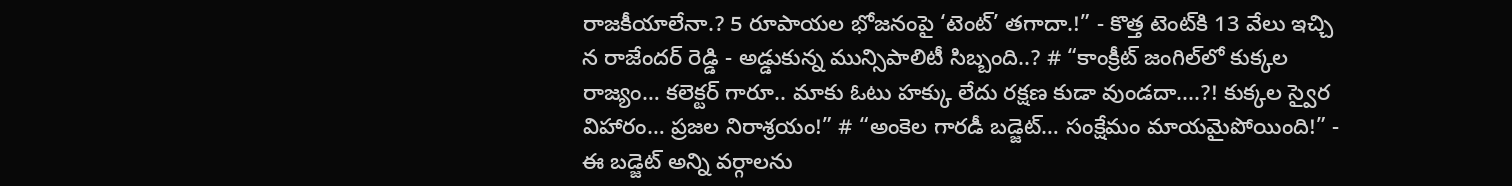రాజకీయాలేనా.? 5 రూపాయల భోజనంపై ‘టెంట్’ తగాదా.!” - కొత్త టెంట్‌కి 13 వేలు ఇచ్చి న రాజేందర్ రెడ్డి - అడ్డుకున్న మున్సిపాలిటీ సిబ్బంది..? # “కాంక్రీట్ జంగిల్‌లో కుక్కల రాజ్యం… కలెక్టర్ గారూ.. మాకు ఓటు హక్కు లేదు రక్షణ కుడా వుండదా....?! కుక్కల స్వైర విహారం… ప్రజల నిరాశ్రయం!” # “అంకెల గారడీ బడ్జెట్… సంక్షేమం మాయమైపోయింది!” - ఈ బడ్జెట్ అన్ని వర్గాలను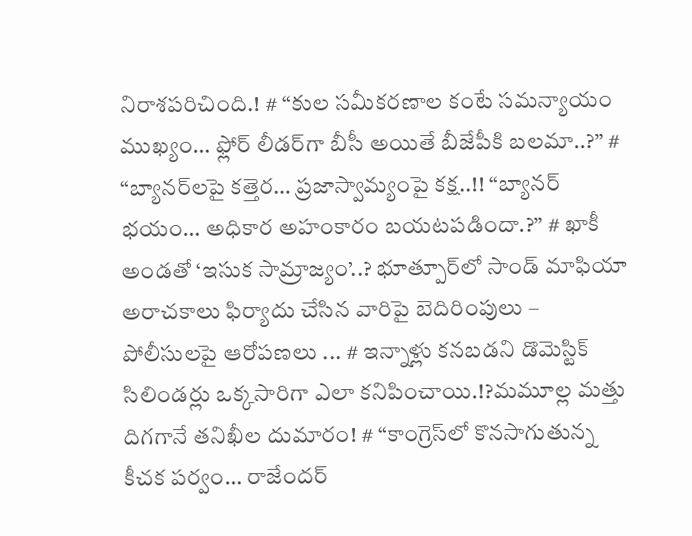నిరాశపరిచింది.! # “కుల సమీకరణాల కంటే సమన్యాయం ముఖ్యం… ఫ్లోర్ లీడర్‌గా బీసీ అయితే బీజేపీకి బలమా..?” # “బ్యానర్‌లపై కత్తెర… ప్రజాస్వామ్యంపై కక్ష..!! “బ్యానర్ భయం… అధికార అహంకారం బయటపడిందా.?” # ఖాకీ అండతో ‘ఇసుక సామ్రాజ్యం’..? భూత్పూర్‌లో సాండ్ మాఫియా అరాచకాలు ఫిర్యాదు చేసిన వారిపై బెదిరింపులు – పోలీసులపై ఆరోపణలు ... # ఇన్నాళ్లు కనబడని డొమెస్టిక్ సిలిండర్లు ఒక్కసారిగా ఎలా కనిపించాయి.!?మమూల్ల మత్తు దిగగానే తనిఖీల దుమారం! # “కాంగ్రెస్‌లో కొనసాగుతున్న కీచక పర్వం… రాజేందర్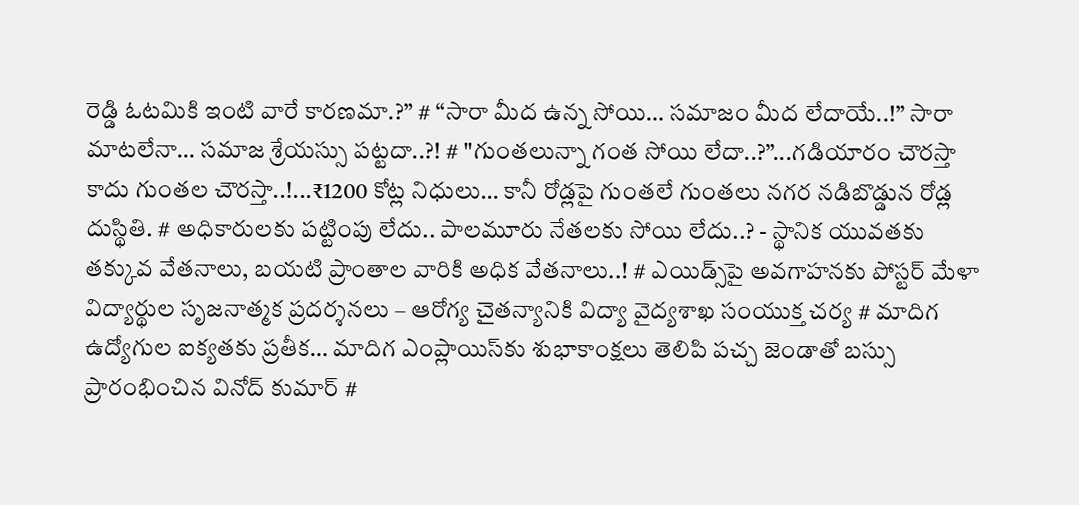రెడ్డి ఓటమికి ఇంటి వారే కారణమా.?” # “సారా మీద ఉన్న సోయి… సమాజం మీద లేదాయే..!” సారా మాటలేనా… సమాజ శ్రేయస్సు పట్టదా..?! # "గుంతలున్నా గంత సోయి లేదా..?”...గడియారం చౌరస్తా కాదు గుంతల చౌరస్తా..!...₹1200 కోట్ల నిధులు… కానీ రోడ్లపై గుంతలే గుంతలు నగర నడిబొడ్డున రోడ్ల దుస్థితి. # అధికారులకు పట్టింపు లేదు.. పాలమూరు నేతలకు సోయి లేదు..? - స్థానిక యువతకు తక్కువ వేతనాలు, బయటి ప్రాంతాల వారికి అధిక వేతనాలు..! # ఎయిడ్స్‌పై అవగాహనకు పోస్టర్ మేళా విద్యార్థుల సృజనాత్మక ప్రదర్శనలు – ఆరోగ్య చైతన్యానికి విద్యా వైద్యశాఖ సంయుక్త చర్య # మాదిగ ఉద్యోగుల ఐక్యతకు ప్రతీక… మాదిగ ఎంప్లాయిస్‌కు శుభాకాంక్షలు తెలిపి పచ్చ జెండాతో బస్సు ప్రారంభించిన వినోద్ కుమార్ #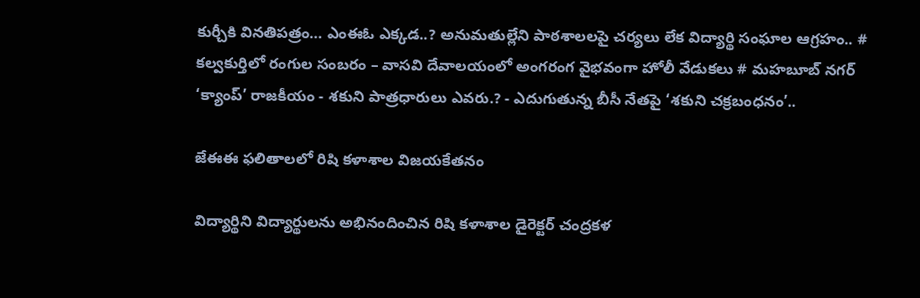కుర్చీకి వినతిపత్రం… ఎంఈఓ ఎక్కడ..? అనుమతుల్లేని పాఠశాలలపై చర్యలు లేక విద్యార్థి సంఘాల ఆగ్రహం.. # కల్వకుర్తిలో రంగుల సంబరం – వాసవి దేవాలయంలో అంగరంగ వైభవంగా హోలీ వేడుకలు # మహబూబ్ నగర్ ‘క్యాంప్’ రాజకీయం - శకుని పాత్రధారులు ఎవరు.? - ఎదుగుతున్న బీసీ నేతపై ‘శకుని చక్రబంధనం’..

జేఈఈ ఫలితాలలో రిషి కళాశాల విజయకేతనం

విద్యార్థిని విద్యార్థులను అభినందించిన రిషి కళాశాల డైరెక్టర్ చంద్రకళ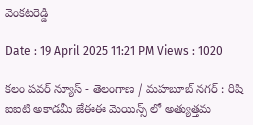వెంకటరెడ్డి

Date : 19 April 2025 11:21 PM Views : 1020

కలం పవర్ న్యూస్ - తెలంగాణ / మహబూబ్ నగర్ : రిషి ఐఐటి అకాడమీ జేఈఈ మెయిన్స్ లో అత్యుత్తమ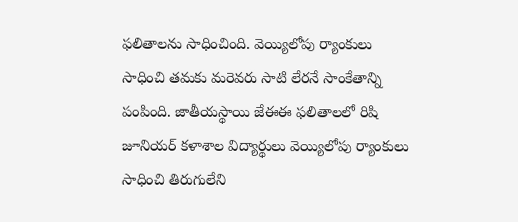ఫలితాలను సాధించింది. వెయ్యిలోపు ర్యాంకులు సాధించి తమకు మరెవరు సాటి లేరనే సాంకేతాన్ని పంపింది. జాతీయస్థాయి జేఈఈ ఫలితాలలో రిషి జూనియర్ కళాశాల విద్యార్థులు వెయ్యిలోపు ర్యాంకులు సాధించి తిరుగులేని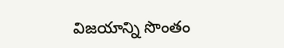విజయాన్ని సొంతం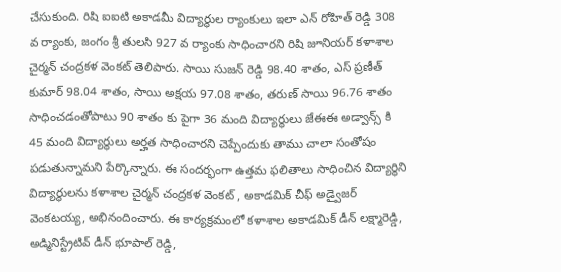చేసుకుంది. రిషి ఐఐటి అకాడమీ విద్యార్థుల ర్యాంకులు ఇలా ఎన్ రోహిత్ రెడ్డి 308 వ ర్యాంకు, జంగం శ్రీ తులసి 927 వ ర్యాంకు సాధించారని రిషి జూనియర్ కళాశాల చైర్మన్ చంద్రకళ వెంకట్ తెలిపారు. సాయి సుజన్ రెడ్డి 98.40 శాతం, ఎస్ ప్రణీత్ కుమార్ 98.04 శాతం, సాయి అక్షయ 97.08 శాతం, తరుణ్ సాయి 96.76 శాతం సాధించడంతోపాటు 90 శాతం కు పైగా 36 మంది విద్యార్థులు జేఈఈ అడ్వాన్స్ కి 45 మంది విద్యార్థులు అర్హత సాధించారని చెప్పేందుకు తాము చాలా సంతోషం పడుతున్నామని పేర్కొన్నారు. ఈ సందర్భంగా ఉత్తమ ఫలితాలు సాధించిన విద్యార్థిని విద్యార్థులను కళాశాల చైర్మన్ చంద్రకళ వెంకట్ , అకాడమిక్ చీఫ్ అడ్వైజర్ వెంకటయ్య, అభినందించారు. ఈ కార్యక్రమంలో కళాశాల అకాడమిక్ డీన్ లక్ష్మారెడ్డి, అడ్మినిస్ట్రేటివ్ డీన్ భూపాల్ రెడ్డి,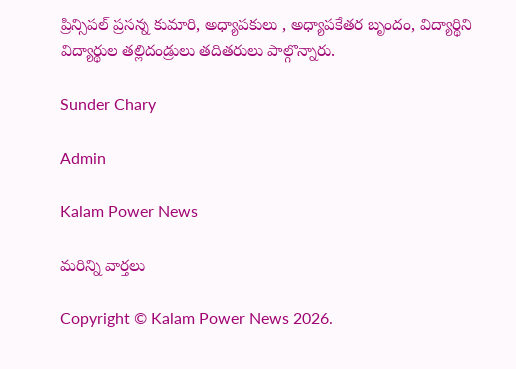ప్రిన్సిపల్ ప్రసన్న కుమారి, అధ్యాపకులు , అధ్యాపకేతర బృందం, విద్యార్థిని విద్యార్థుల తల్లిదండ్రులు తదితరులు పాల్గొన్నారు.

Sunder Chary

Admin

Kalam Power News

మరిన్ని వార్తలు

Copyright © Kalam Power News 2026.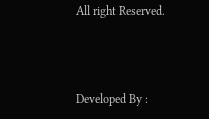All right Reserved.



Developed By :